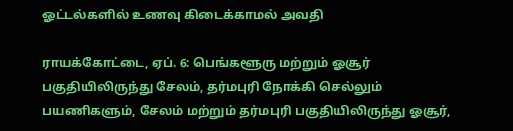ஓட்டல்களில் உணவு கிடைக்காமல் அவதி

ராயக்கோட்டை, ஏப். 6: பெங்களூரு மற்றும் ஓசூர் பகுதியிலிருந்து சேலம், தர்மபுரி நோக்கி செல்லும் பயணிகளும், சேலம் மற்றும் தர்மபுரி பகுதியிலிருந்து ஓசூர்,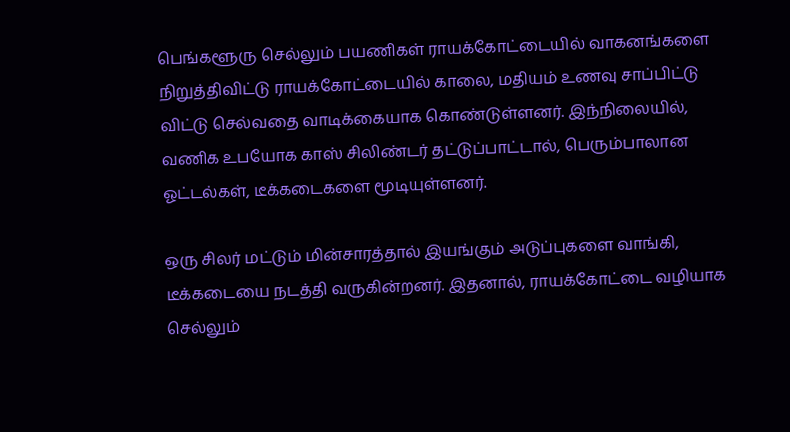பெங்களூரு செல்லும் பயணிகள் ராயக்கோட்டையில் வாகனங்களை நிறுத்திவிட்டு ராயக்கோட்டையில் காலை, மதியம் உணவு சாப்பிட்டு விட்டு செல்வதை வாடிக்கையாக கொண்டுள்ளனர். இந்நிலையில், வணிக உபயோக காஸ் சிலிண்டர் தட்டுப்பாட்டால், பெரும்பாலான ஓட்டல்கள், டீக்கடைகளை மூடியுள்ளனர்.

ஒரு சிலர் மட்டும் மின்சாரத்தால் இயங்கும் அடுப்புகளை வாங்கி, டீக்கடையை நடத்தி வருகின்றனர். இதனால், ராயக்கோட்டை வழியாக செல்லும்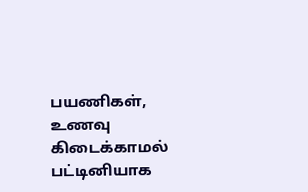பயணிகள், உணவு கிடைக்காமல் பட்டினியாக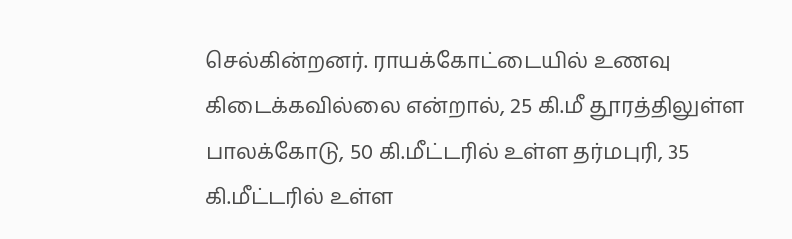செல்கின்றனர். ராயக்கோட்டையில் உணவு கிடைக்கவில்லை என்றால், 25 கி.மீ தூரத்திலுள்ள பாலக்கோடு, 50 கி.மீட்டரில் உள்ள தர்மபுரி, 35 கி.மீட்டரில் உள்ள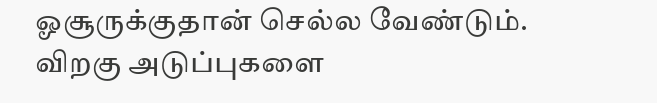ஓசூருக்குதான் செல்ல வேண்டும். விறகு அடுப்புகளை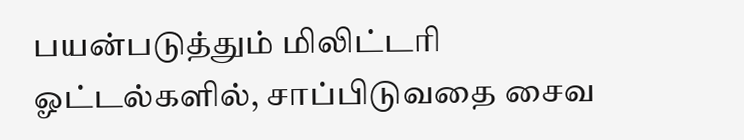பயன்படுத்தும் மிலிட்டரி ஓட்டல்களில், சாப்பிடுவதை சைவ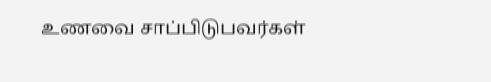உணவை சாப்பிடுபவர்கள்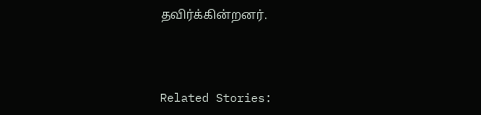தவிர்க்கின்றனர்.



Related Stories: